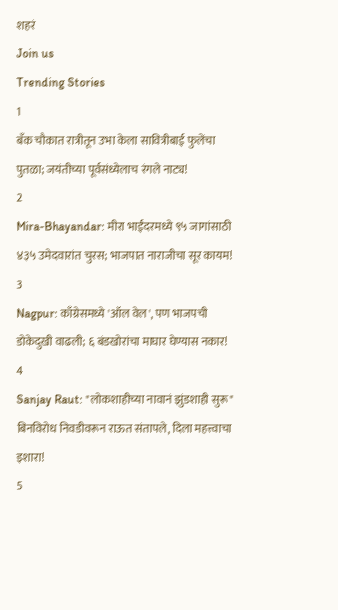शहरं
Join us
Trending Stories
1
बँक चौकात रात्रीतून उभा केला सावित्रीबाई फुलेंचा पुतळा; जयंतीच्या पूर्वसंध्येलाच रंगले नाट्य!
2
Mira-Bhayandar: मीरा भाईंदरमध्ये ९५ जागांसाठी ४३५ उमेदवारांत चुरस; भाजपात नाराजीचा सूर कायम!
3
Nagpur: काँग्रेसमध्ये 'ऑल वेल', पण भाजपची डोकेदुखी वाढली; ६ बंडखोरांचा माघार घेण्यास नकार!
4
Sanjay Raut: "लोकशाहीच्या नावानं झुंडशाही सुरू" बिनविरोध निवडीवरून राऊत संतापले, दिला महत्त्वाचा इशारा!
5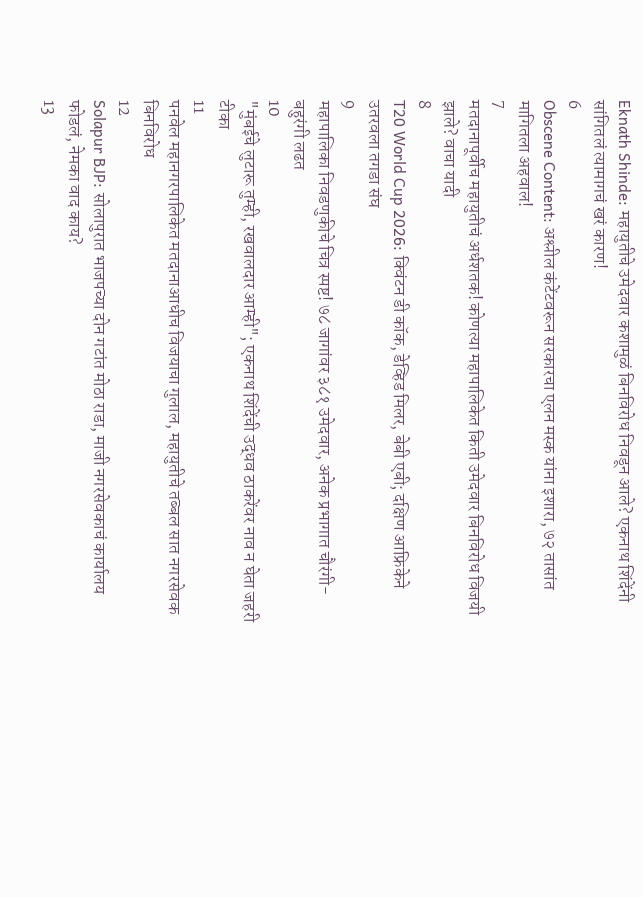Eknath Shinde: महायुतीचे उमेदवार कशामुळं बिनविरोध निवडून आले? एकनाथ शिंदेंनी सांगितलं त्यामागचं खरं कारण!
6
Obscene Content: अश्लील कंटेंटवरून सरकारचा एलन मस्क यांना इशारा, ७२ तासांत मागितला अहवाल!
7
मतदानापूर्वीच महायुतीचं अर्धशतक! कोणत्या महापालिकेत किती उमेदवार बिनविरोध विजयी झाले? वाचा यादी
8
T20 World Cup 2026: क्विंटन डी कॉक, डेव्हिड मिलर, बेबी एबी; दक्षिण आफ्रिकेने उतरवला तगडा संघ
9
महापालिका निवडणुकीचे चित्र स्पष्ट! ७८ जागांवर ३८१ उमेदवार, अनेक प्रभागात चौरंगी-बहुरंगी लढत
10
"मुंबईचे लुटारू तुम्ही, रखवालदार आम्ही"; एकनाथ शिंदेंची उद्धव ठाकरेंवर नाव न घेता जहरी टीका
11
पनवेल महानगरपालिकेत मतदानाआधीच विजयाचा गुलाल, महायुतीचे तब्बल सात नगरसेवक बिनविरोध
12
Solapur BJP: सोलापुरात भाजपच्या दोन गटांत मोठा राडा, माजी नगरसेवकाचं कार्यालय फोडलं, नेमका वाद काय?
13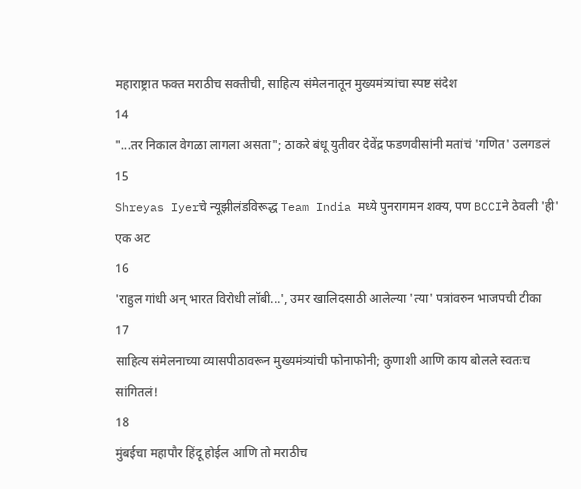महाराष्ट्रात फक्त मराठीच सक्तीची, साहित्य संमेलनातून मुख्यमंत्र्यांचा स्पष्ट संदेश
14
"...तर निकाल वेगळा लागला असता"; ठाकरे बंधू युतीवर देवेंद्र फडणवीसांनी मतांचं 'गणित' उलगडलं
15
Shreyas Iyerचे न्यूझीलंडविरूद्ध Team India मध्ये पुनरागमन शक्य, पण BCCIने ठेवली 'ही' एक अट
16
'राहुल गांधी अन् भारत विरोधी लॉबी...', उमर खालिदसाठी आलेल्या 'त्या' पत्रांवरुन भाजपची टीका
17
साहित्य संमेलनाच्या व्यासपीठावरून मुख्यमंत्र्यांची फोनाफोनी; कुणाशी आणि काय बोलले स्वतःच सांगितलं!
18
मुंबईचा महापौर हिंदू होईल आणि तो मराठीच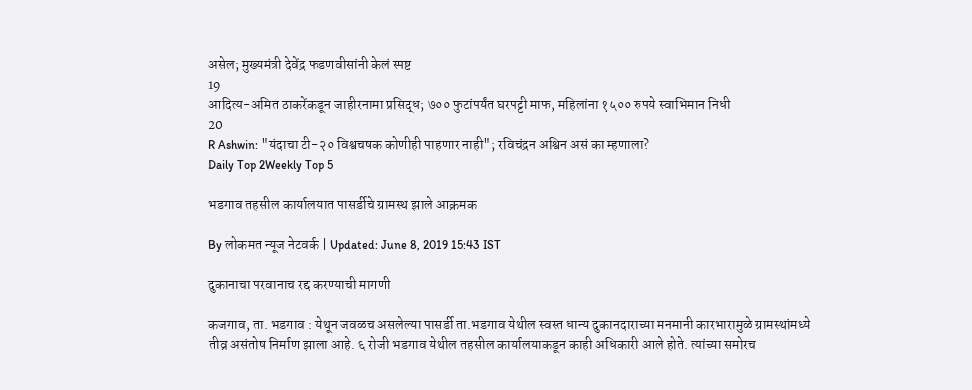असेल; मुख्यमंत्री देवेंद्र फडणवीसांनी केलं स्पष्ट
19
आदित्य-अमित ठाकरेंकडून जाहीरनामा प्रसिद्ध; ७०० फुटांपर्यंत घरपट्टी माफ, महिलांना १५०० रुपये स्वाभिमान निधी
20
R Ashwin: "यंदाचा टी-२० विश्वचषक कोणीही पाहणार नाही"; रविचंद्रन अश्विन असं का म्हणाला?
Daily Top 2Weekly Top 5

भडगाव तहसील कार्यालयात पासर्डीचे ग्रामस्थ झाले आक्रमक

By लोकमत न्यूज नेटवर्क | Updated: June 8, 2019 15:43 IST

दुकानाचा परवानाच रद्द करण्याची मागणी

कजगाव, ता. भडगाव : येथून जवळच असलेल्या पासर्डी ता.भडगाव येथील स्वस्त धान्य दुकानदाराच्या मनमानी कारभारामुळे ग्रामस्थांमध्ये तीव्र असंतोष निर्माण झाला आहे. ६ रोजी भडगाव येथील तहसील कार्यालयाकडून काही अधिकारी आले होते. त्यांच्या समोरच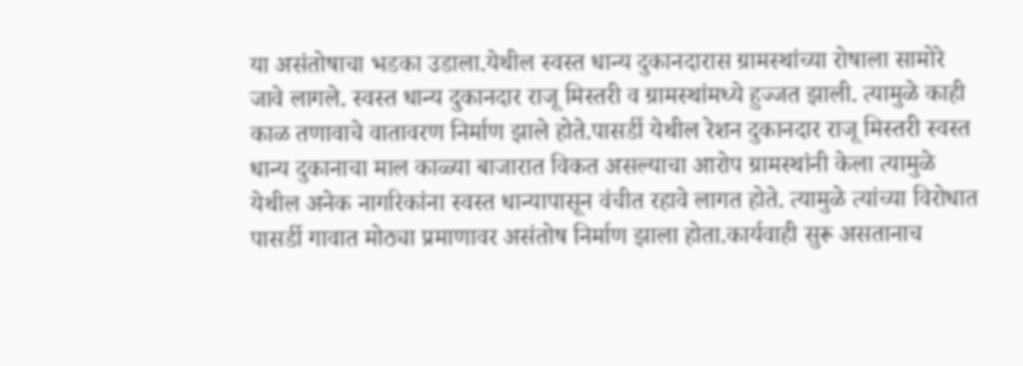या असंतोषाचा भडका उडाला.येथील स्वस्त धान्य दुकानदारास ग्रामस्थांच्या रोषाला सामोरे जावे लागले. स्वस्त धान्य दुकानदार राजू मिस्तरी व ग्रामस्थांमध्ये हुज्जत झाली. त्यामुळे काही काळ तणावाचे वातावरण निर्माण झाले होते.पासर्डी येथील रेशन दुकानदार राजू मिस्तरी स्वस्त धान्य दुकानाचा माल काळ्या बाजारात विकत असल्याचा आरोप ग्रामस्थांनी केला त्यामुळे येथील अनेक नागरिकांना स्वस्त धान्यापासून वंचीत रहावे लागत होते. त्यामुळे त्यांच्या विरोधात पासर्डी गावात मोठ्या प्रमाणावर असंतोष निर्माण झाला होता.कार्यवाही सुरू असतानाच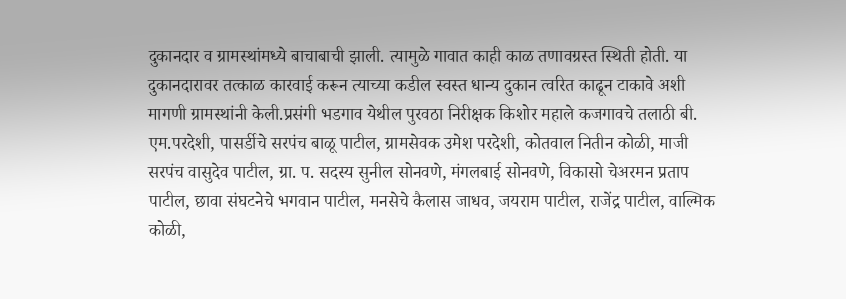दुकानदार व ग्रामस्थांमध्ये बाचाबाची झाली. त्यामुळे गावात काही काळ तणावग्रस्त स्थिती होती. या दुकानदारावर तत्काळ कारवाई करून त्याच्या कडील स्वस्त धान्य दुकान त्वरित काढून टाकावे अशी मागणी ग्रामस्थांनी केली.प्रसंगी भडगाव येथील पुरवठा निरीक्षक किशोर महाले कजगावचे तलाठी बी. एम.परदेशी, पासर्डीचे सरपंच बाळू पाटील, ग्रामसेवक उमेश परदेशी, कोतवाल नितीन कोळी, माजी सरपंच वासुदेव पाटील, ग्रा. प. सदस्य सुनील सोनवणे, मंगलबाई सोनवणे, विकासो चेअरमन प्रताप पाटील, छावा संघटनेचे भगवान पाटील, मनसेचे कैलास जाधव, जयराम पाटील, राजेंद्र पाटील, वाल्मिक कोळी,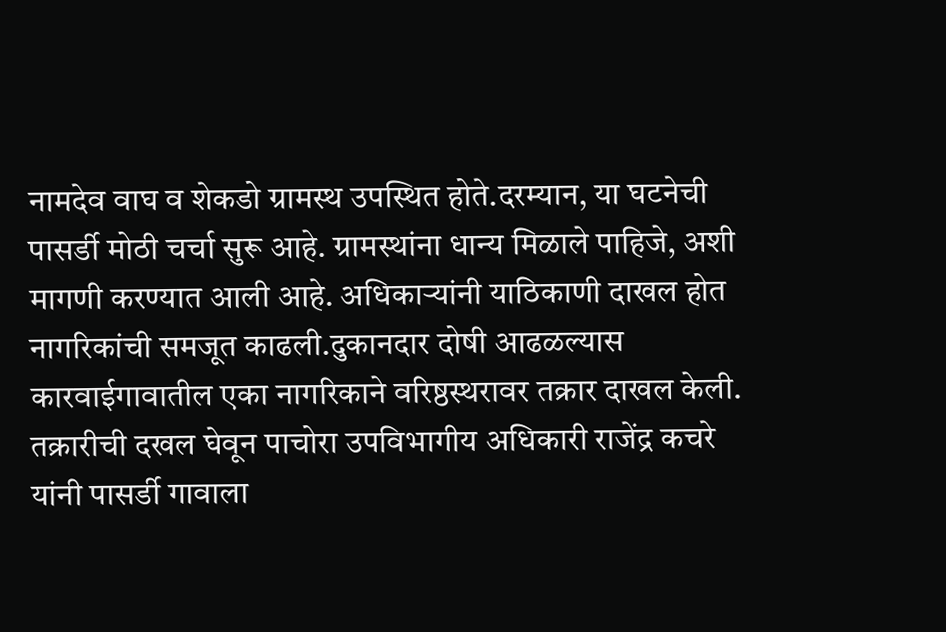नामदेव वाघ व शेकडो ग्रामस्थ उपस्थित होते.दरम्यान, या घटनेची पासर्डी मोठी चर्चा सुरू आहे. ग्रामस्थांना धान्य मिळाले पाहिजे, अशी मागणी करण्यात आली आहे. अधिकाऱ्यांनी याठिकाणी दाखल होत नागरिकांची समजूत काढली.दुकानदार दोषी आढळल्यास कारवाईगावातील एका नागरिकाने वरिष्ठस्थरावर तक्रार दाखल केली. तक्रारीची दखल घेवून पाचोरा उपविभागीय अधिकारी राजेंद्र कचरे यांनी पासर्डी गावाला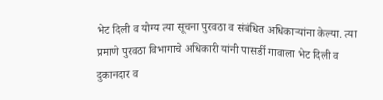भेट दिली व योग्य त्या सूचना पुरवठा व संबंधित अधिकाऱ्यांना केल्या. त्या प्रमाणे पुरवठा विभागाचे अधिकारी यांनी पासर्डी गावाला भेट दिली व दुकानदार व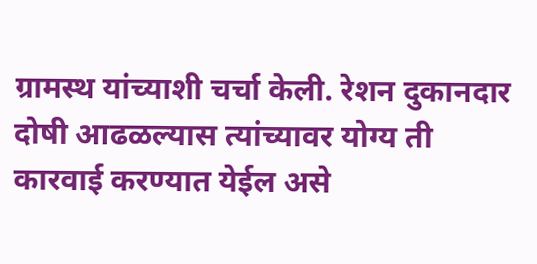ग्रामस्थ यांच्याशी चर्चा केली. रेशन दुकानदार दोषी आढळल्यास त्यांच्यावर योग्य ती कारवाई करण्यात येईल असे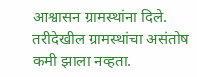आश्वासन ग्रामस्थांना दिले. तरीदेखील ग्रामस्थांचा असंतोष कमी झाला नव्हता.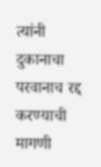त्यांनी दुकानाचा परवानाच रद्द करण्याची मागणी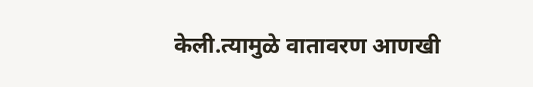केली.त्यामुळे वातावरण आणखी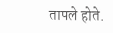तापले होते.